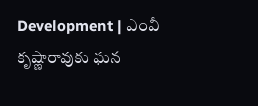Development | ఎంవీ కృష్ణారావుకు ఘన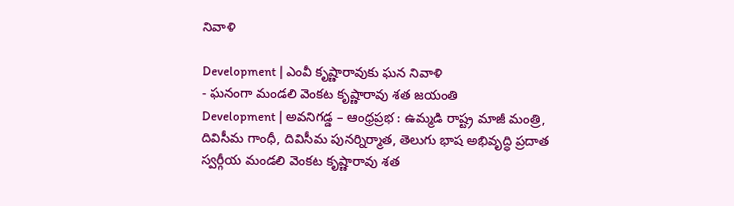నివాళి

Development | ఎంవీ కృష్ణారావుకు ఘన నివాళి
- ఘనంగా మండలి వెంకట కృష్ణారావు శత జయంతి
Development | అవనిగడ్డ – ఆంధ్రప్రభ : ఉమ్మడి రాష్ట్ర మాజీ మంత్రి, దివిసీమ గాంధీ, దివిసీమ పునర్నిర్మాత, తెలుగు భాష అభివృద్ధి ప్రదాత స్వర్గీయ మండలి వెంకట కృష్ణారావు శత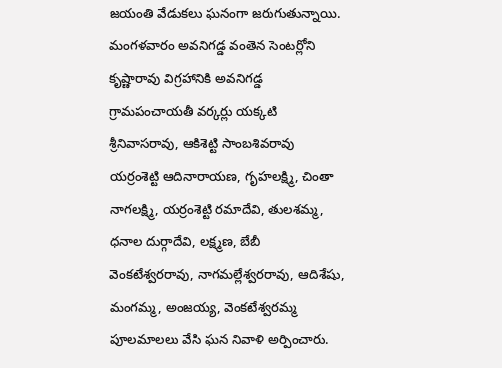జయంతి వేడుకలు ఘనంగా జరుగుతున్నాయి. మంగళవారం అవనిగడ్డ వంతెన సెంటర్లోని కృష్ణారావు విగ్రహానికి అవనిగడ్డ గ్రామపంచాయతీ వర్కర్లు యక్కటి శ్రీనివాసరావు, ఆకిశెట్టి సాంబశివరావు యర్రంశెట్టి ఆదినారాయణ, గృహలక్ష్మి, చింతా నాగలక్ష్మి, యర్రంశెట్టి రమాదేవి, తులశమ్మ, ధనాల దుర్గాదేవి, లక్ష్మణ, బేబీ వెంకటేశ్వరరావు, నాగమల్లేశ్వరరావు, ఆదిశేషు, మంగమ్మ, అంజయ్య, వెంకటేశ్వరమ్మ పూలమాలలు వేసి ఘన నివాళి అర్పించారు.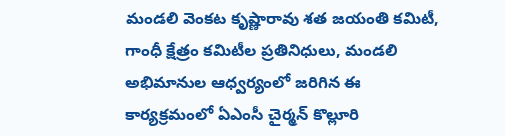మండలి వెంకట కృష్ణారావు శత జయంతి కమిటీ, గాంధీ క్షేత్రం కమిటీల ప్రతినిధులు, మండలి అభిమానుల ఆధ్వర్యంలో జరిగిన ఈ కార్యక్రమంలో ఏఎంసీ చైర్మన్ కొల్లూరి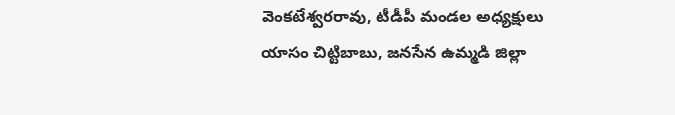వెంకటేశ్వరరావు, టీడీపీ మండల అధ్యక్షులు యాసం చిట్టిబాబు, జనసేన ఉమ్మడి జిల్లా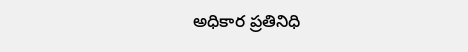అధికార ప్రతినిధి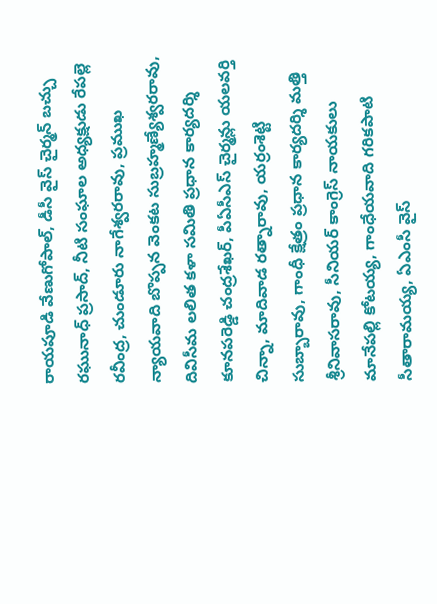రాయపూడి వేణుగోపాల్, డీసీ వైస్ చైర్మన్ బచ్చు రఘునాధ్ ప్రసాద్, నీటి సంఘాల అధ్యక్షుడు రేపల్లె రవీంద్ర, చుండూరు నాగేశ్వరరావు, ప్రముఖ న్యాయవాది బొప్పన వెంకట సుబ్రహ్మణ్యేశ్వరరావు, దివిసీమ లలిత కళా సమితి ప్రధాన కార్యదర్శి కూనపరెడ్డి చంద్రశేఖర్, పీఏసీఎస్ చైర్మన్లు యలవర్తి చిన్నా, మాదివాడ రత్నారావు, యర్రంశెట్టి సుబ్బారావు, గాంధీ క్షేత్రం ప్రధాన కార్యదర్శి మత్తి శ్రీనివాసరావు, సీనియర్ కాంగ్రెస్ నాయకులు మానేపల్లి కోటయ్య, గాంధేయవాది గరికపాటి సీతారామయ్య, ఏఎంసీ వైస్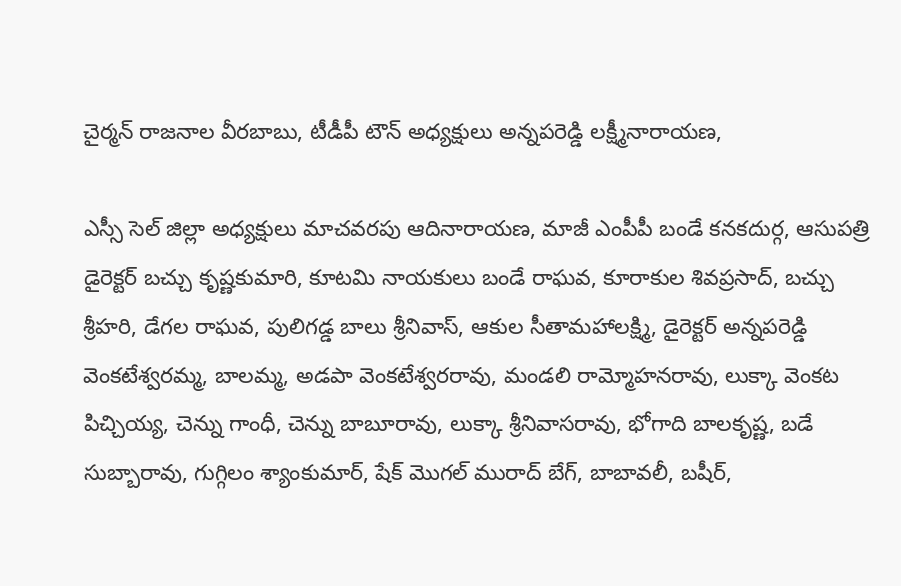చైర్మన్ రాజనాల వీరబాబు, టీడీపీ టౌన్ అధ్యక్షులు అన్నపరెడ్డి లక్ష్మీనారాయణ,

ఎస్సీ సెల్ జిల్లా అధ్యక్షులు మాచవరపు ఆదినారాయణ, మాజీ ఎంపీపీ బండే కనకదుర్గ, ఆసుపత్రి డైరెక్టర్ బచ్చు కృష్ణకుమారి, కూటమి నాయకులు బండే రాఘవ, కూరాకుల శివప్రసాద్, బచ్చు శ్రీహరి, డేగల రాఘవ, పులిగడ్డ బాలు శ్రీనివాస్, ఆకుల సీతామహాలక్ష్మి, డైరెక్టర్ అన్నపరెడ్డి వెంకటేశ్వరమ్మ, బాలమ్మ, అడపా వెంకటేశ్వరరావు, మండలి రామ్మోహనరావు, లుక్కా వెంకట పిచ్చియ్య, చెన్ను గాంధీ, చెన్ను బాబూరావు, లుక్కా శ్రీనివాసరావు, భోగాది బాలకృష్ణ, బడే సుబ్బారావు, గుగ్గిలం శ్యాంకుమార్, షేక్ మొగల్ మురాద్ బేగ్, బాబావలీ, బషీర్,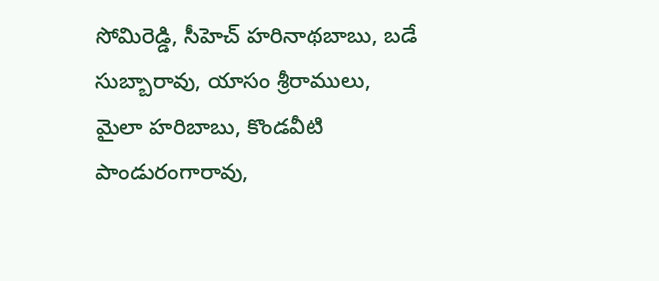సోమిరెడ్డి, సీహెచ్ హరినాథబాబు, బడే సుబ్బారావు, యాసం శ్రీరాములు, మైలా హరిబాబు, కొండవీటి పాండురంగారావు,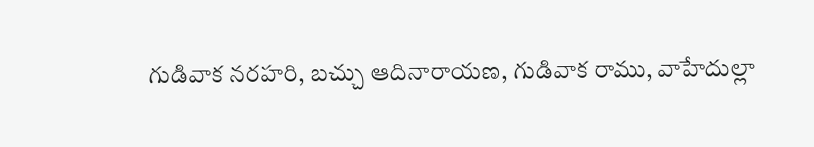గుడివాక నరహరి, బచ్చు ఆదినారాయణ, గుడివాక రాము, వాహేదుల్లా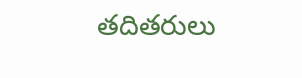తదితరులు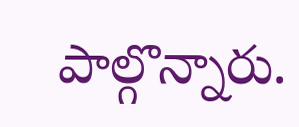పాల్గొన్నారు.